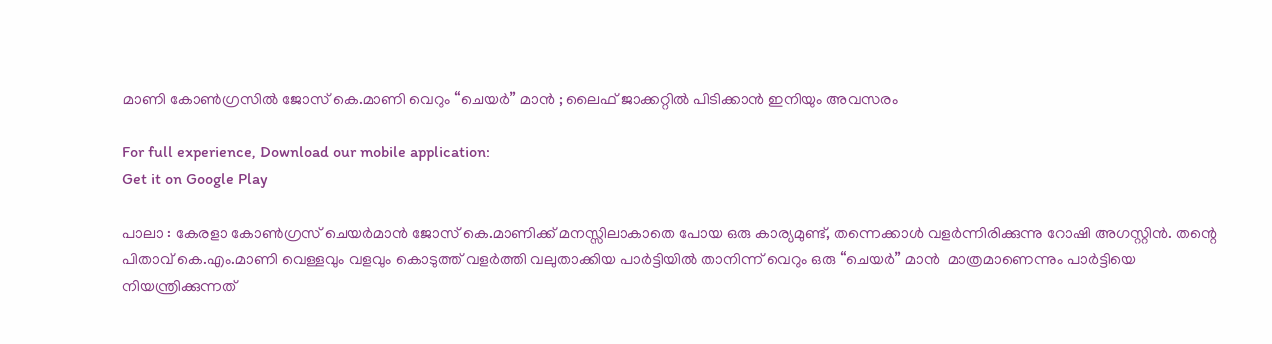മാണി കോണ്‍ഗ്രസില്‍ ജോസ് കെ.മാണി വെറും “ചെയര്‍” മാന്‍ ; ലൈഫ് ജാക്കറ്റില്‍ പിടിക്കാന്‍ ഇനിയും അവസരം

For full experience, Download our mobile application:
Get it on Google Play

പാലാ : കേരളാ കോണ്‍ഗ്രസ് ചെയര്‍മാന്‍ ജോസ് കെ.മാണിക്ക് മനസ്സിലാകാതെ പോയ ഒരു കാര്യമുണ്ട്, തന്നെക്കാൾ വളർന്നിരിക്കുന്നു റോഷി അഗസ്റ്റിൻ. തന്റെ പിതാവ് കെ.എം.മാണി വെള്ളവും വളവും കൊടുത്ത് വളര്‍ത്തി വലുതാക്കിയ പാര്‍ട്ടിയില്‍ താനിന്ന് വെറും ഒരു “ചെയര്‍” മാന്‍  മാത്രമാണെന്നും പാര്‍ട്ടിയെ നിയന്ത്രിക്കുന്നത്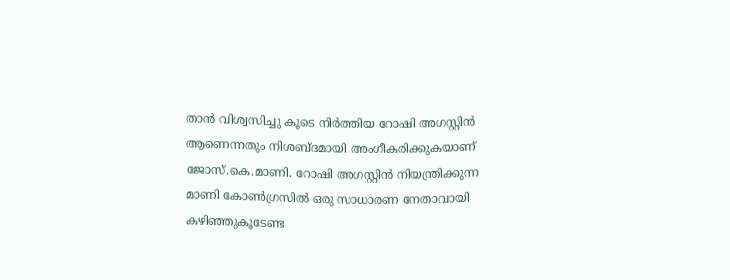താന്‍ വിശ്വസിച്ചു കൂടെ നിര്‍ത്തിയ റോഷി അഗസ്റ്റിൻ ആണെന്നതും നിശബ്ദമായി അംഗീകരിക്കുകയാണ് ജോസ്.കെ.മാണി. റോഷി അഗസ്റ്റിൻ നിയന്ത്രിക്കുന്ന മാണി കോണ്‍ഗ്രസില്‍ ഒരു സാധാരണ നേതാവായി കഴിഞ്ഞുകൂടേണ്ട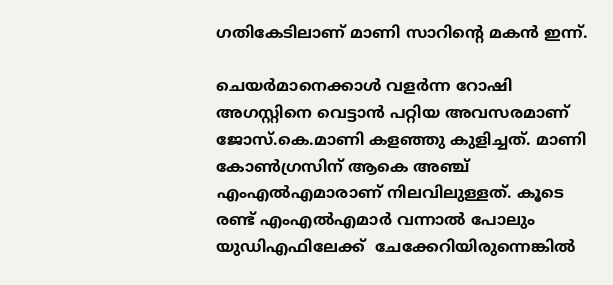ഗതികേടിലാണ് മാണി സാറിന്റെ മകന്‍ ഇന്ന്.

ചെയർമാനെക്കാൾ വളർന്ന റോഷി അഗസ്റ്റിനെ വെട്ടാൻ പറ്റിയ അവസരമാണ് ജോസ്.കെ.മാണി കളഞ്ഞു കുളിച്ചത്. മാണി കോൺഗ്രസിന് ആകെ അഞ്ച് എംഎൽഎമാരാണ് നിലവിലുള്ളത്. കൂടെ രണ്ട് എംഎൽഎമാർ വന്നാൽ പോലും യുഡിഎഫിലേക്ക്  ചേക്കേറിയിരുന്നെങ്കില്‍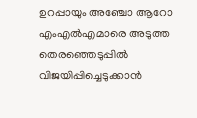ഉറപ്പായും അഞ്ചോ ആറോ എംഎൽഎമാരെ അടുത്ത തെരഞ്ഞെടുപ്പില്‍ വിജയിപ്പിച്ചെടുക്കാൻ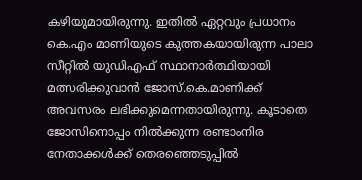കഴിയുമായിരുന്നു. ഇതില്‍ ഏറ്റവും പ്രധാനം കെ.എം മാണിയുടെ കുത്തകയായിരുന്ന പാലാ സീറ്റില്‍ യുഡിഎഫ് സ്ഥാനാർത്ഥിയായി മത്സരിക്കുവാന്‍ ജോസ്.കെ.മാണിക്ക് അവസരം ലഭിക്കുമെന്നതായിരുന്നു. കൂടാതെ ജോസിനൊപ്പം നില്‍ക്കുന്ന രണ്ടാംനിര നേതാക്കള്‍ക്ക് തെരഞ്ഞെടുപ്പില്‍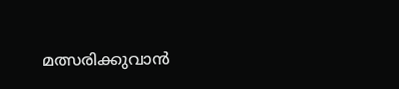മത്സരിക്കുവാന്‍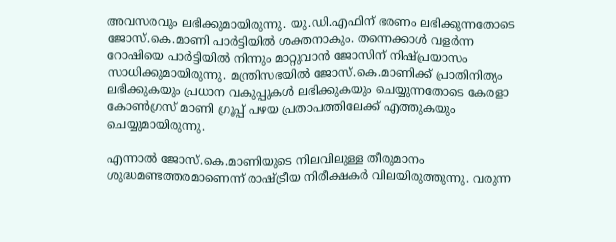അവസരവും ലഭിക്കുമായിരുന്നു. യു.ഡി.എഫിന് ഭരണം ലഭിക്കുന്നതോടെ ജോസ്.കെ.മാണി പാര്‍ട്ടിയില്‍ ശക്തനാകും. തന്നെക്കാൾ വളർന്ന റോഷിയെ പാർട്ടിയിൽ നിന്നും മാറ്റുവാന്‍ ജോസിന് നിഷ്പ്രയാസം സാധിക്കുമായിരുന്നു. മന്ത്രിസഭയില്‍ ജോസ്.കെ.മാണിക്ക് പ്രാതിനിത്യം ലഭിക്കുകയും പ്രധാന വകുപ്പുകള്‍ ലഭിക്കുകയും ചെയ്യുന്നതോടെ കേരളാ കോണ്‍ഗ്രസ് മാണി ഗ്രൂപ്പ് പഴയ പ്രതാപത്തിലേക്ക് എത്തുകയും ചെയ്യുമായിരുന്നു.

എന്നാല്‍ ജോസ്.കെ.മാണിയുടെ നിലവിലുള്ള തീരുമാനം ശുദ്ധമണ്ടത്തരമാണെന്ന് രാഷ്ട്രീയ നിരീക്ഷകര്‍ വിലയിരുത്തുന്നു. വരുന്ന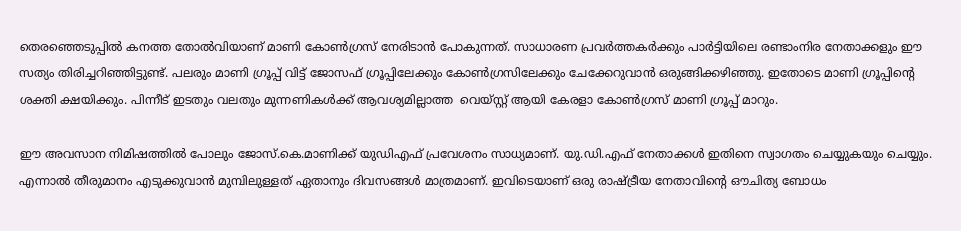തെരഞ്ഞെടുപ്പില്‍ കനത്ത തോല്‍വിയാണ് മാണി കോണ്‍ഗ്രസ് നേരിടാന്‍ പോകുന്നത്. സാധാരണ പ്രവര്‍ത്തകര്‍ക്കും പാര്‍ട്ടിയിലെ രണ്ടാംനിര നേതാക്കളും ഈ സത്യം തിരിച്ചറിഞ്ഞിട്ടുണ്ട്. പലരും മാണി ഗ്രൂപ്പ് വിട്ട് ജോസഫ് ഗ്രൂപ്പിലേക്കും കോണ്‍ഗ്രസിലേക്കും ചേക്കേറുവാന്‍ ഒരുങ്ങിക്കഴിഞ്ഞു. ഇതോടെ മാണി ഗ്രൂപ്പിന്റെ ശക്തി ക്ഷയിക്കും. പിന്നീട് ഇടതും വലതും മുന്നണികള്‍ക്ക് ആവശ്യമില്ലാത്ത  വെയ്സ്റ്റ് ആയി കേരളാ കോണ്‍ഗ്രസ് മാണി ഗ്രൂപ്പ് മാറും.

ഈ അവസാന നിമിഷത്തിൽ പോലും ജോസ്.കെ.മാണിക്ക് യുഡിഎഫ് പ്രവേശനം സാധ്യമാണ്. യു.ഡി.എഫ് നേതാക്കള്‍ ഇതിനെ സ്വാഗതം ചെയ്യുകയും ചെയ്യും. എന്നാല്‍ തീരുമാനം എടുക്കുവാന്‍ മുമ്പിലുള്ളത് ഏതാനും ദിവസങ്ങള്‍ മാത്രമാണ്. ഇവിടെയാണ്‌ ഒരു രാഷ്ട്രീയ നേതാവിന്റെ ഔചിത്യ ബോധം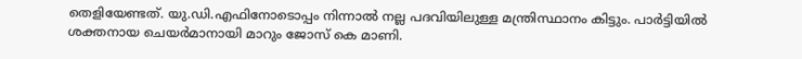തെളിയേണ്ടത്‌. യു.ഡി.എഫിനോടൊപ്പം നിന്നാല്‍ നല്ല പദവിയിലുള്ള മന്ത്രിസ്ഥാനം കിട്ടും. പാർട്ടിയിൽ ശക്തനായ ചെയർമാനായി മാറും ജോസ് കെ മാണി.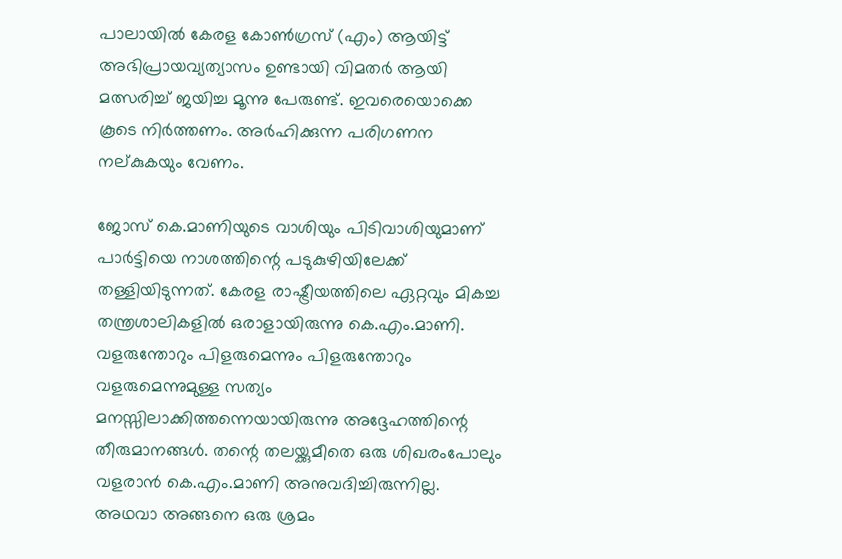പാലായിൽ കേരള കോൺഗ്രസ് (എം) ആയിട്ട് അഭിപ്രായവ്യത്യാസം ഉണ്ടായി വിമതർ ആയി മത്സരിച്ച് ജയിച്ച മൂന്നു പേരുണ്ട്. ഇവരെയൊക്കെ കൂടെ നിര്‍ത്തണം. അര്‍ഹിക്കുന്ന പരിഗണന നല്കുകയും വേണം.

ജോസ് കെ.മാണിയുടെ വാശിയും പിടിവാശിയുമാണ് പാര്‍ട്ടിയെ നാശത്തിന്റെ പടുകുഴിയിലേക്ക് തള്ളിയിടുന്നത്. കേരള രാഷ്ട്രീയത്തിലെ ഏറ്റവും മികച്ച തന്ത്രശാലികളില്‍ ഒരാളായിരുന്നു കെ.എം.മാണി. വളരുന്തോറും പിളരുമെന്നും പിളരുന്തോറും വളരുമെന്നുമുള്ള സത്യം മനസ്സിലാക്കിത്തന്നെയായിരുന്നു അദ്ദേഹത്തിന്റെ തീരുമാനങ്ങള്‍. തന്റെ തലയ്ക്കുമീതെ ഒരു ശിഖരംപോലും വളരാന്‍ കെ.എം.മാണി അനുവദിച്ചിരുന്നില്ല. അഥവാ അങ്ങനെ ഒരു ശ്രമം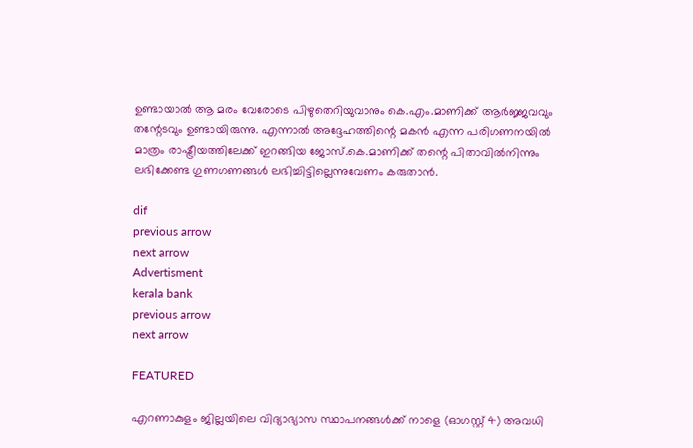ഉണ്ടായാല്‍ ആ മരം വേരോടെ പിഴുതെറിയുവാനും കെ.എം.മാണിക്ക് ആര്‍ജ്ജവവും തന്റേടവും ഉണ്ടായിരുന്നു. എന്നാല്‍ അദ്ദേഹത്തിന്റെ മകന്‍ എന്ന പരിഗണനയില്‍ മാത്രം രാഷ്ട്രീയത്തിലേക്ക് ഇറങ്ങിയ ജോസ്.കെ.മാണിക്ക് തന്റെ പിതാവില്‍നിന്നും ലഭിക്കേണ്ട ഗുണഗണങ്ങള്‍ ലഭിച്ചിട്ടില്ലെന്നുവേണം കരുതാന്‍.

dif
previous arrow
next arrow
Advertisment
kerala bank
previous arrow
next arrow

FEATURED

എറണാകുളം ജില്ലയിലെ വിദ്യാഭ്യാസ സ്ഥാപനങ്ങൾക്ക് നാളെ (ഓഗസ്റ്റ് 4) അവധി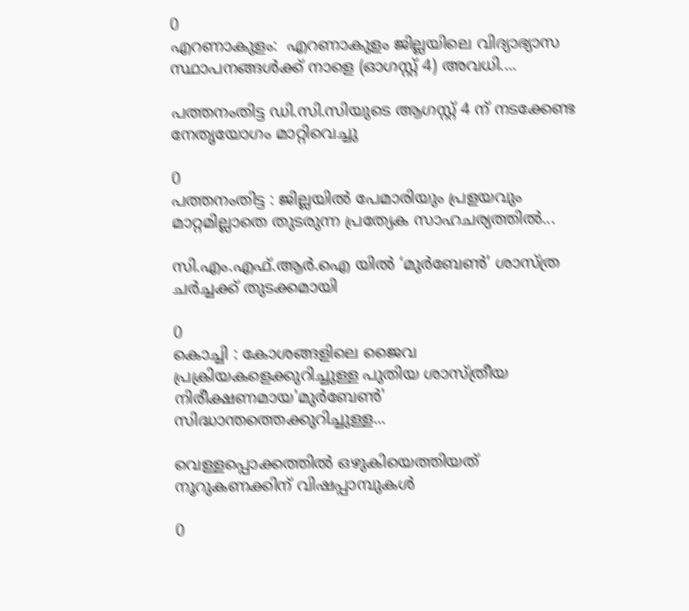0
എറണാകുളം:  എറണാകുളം ജില്ലയിലെ വിദ്യാഭ്യാസ സ്ഥാപനങ്ങൾക്ക് നാളെ (ഓഗസ്റ്റ് 4) അവധി....

പത്തനംതിട്ട ഡി.സി.സിയുടെ ആഗസ്റ്റ് 4 ന് നടക്കേണ്ട നേതൃയോഗം മാറ്റിവെച്ചു

0
പത്തനംതിട്ട : ജില്ലയിൽ പേമാരിയും പ്രളയവും മാറ്റമില്ലാതെ തുടരുന്ന പ്രത്യേക സാഹചര്യത്തിൽ...

സി.എം.എഫ്.ആർ.ഐ യിൽ ‘മുർബേൺ’ ശാസ്ത്ര ചർച്ചക്ക് തുടക്കമായി

0
കൊച്ചി : കോശങ്ങളിലെ ജൈവ പ്രക്രിയകളെക്കുറിച്ചുള്ള പുതിയ ശാസ്ത്രീയ നിരീക്ഷണമായ'മുർബേൺ' സിദ്ധാന്തത്തെക്കുറിച്ചുള്ള...

വെള്ളപ്പൊക്കത്തില്‍ ഒഴുകിയെത്തിയത് നൂറുകണക്കിന് വിഷപ്പാമ്പുകള്‍

0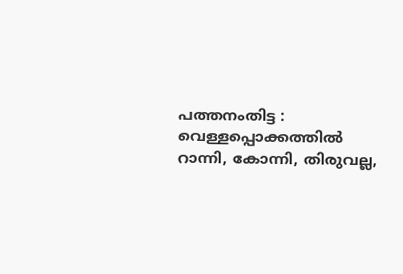പത്തനംതിട്ട : വെള്ളപ്പൊക്കത്തില്‍ റാന്നി, കോന്നി, തിരുവല്ല,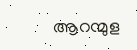ആറന്മുള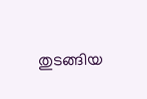തുടങ്ങിയ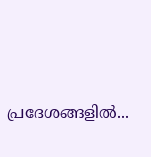പ്രദേശങ്ങളില്‍...